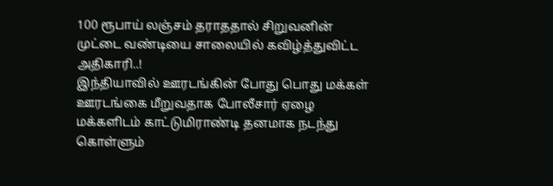100 ரூபாய் லஞ்சம் தராததால் சிறுவனின் முட்டை வண்டியை சாலையில் கவிழ்த்துவிட்ட அதிகாரி..!
இந்தியாவில் ஊரடங்கின் போது பொது மக்கள் ஊரடங்கை மீறுவதாக போலீசார் ஏழை மக்களிடம் காட்டுமிராண்டி தனமாக நடந்து கொள்ளும்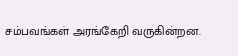சம்பவங்கள் அரங்கேறி வருகின்றன.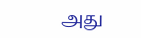அது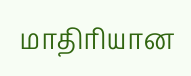மாதிரியான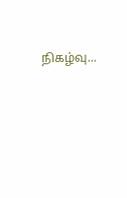நிகழ்வு...